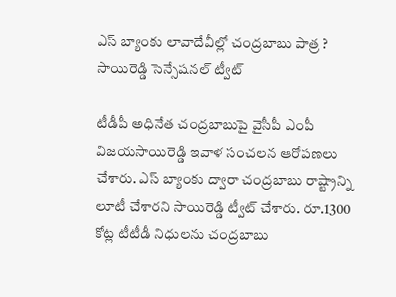ఎస్ బ్యాంకు లావాదేవీల్లో చంద్రబాబు పాత్ర ? సాయిరెడ్డి సెన్సేషనల్ ట్వీట్

టీడీపీ అధినేత చంద్రబాబుపై వైసీపీ ఎంపీ విజయసాయిరెడ్డి ఇవాళ సంచలన ఆరోపణలు చేశారు. ఎస్ బ్యాంకు ద్వారా చంద్రబాబు రాష్ట్రాన్ని లూటీ చేశారని సాయిరెడ్డి ట్వీట్ చేశారు. రూ.1300 కోట్ల టీటీడీ నిధులను చంద్రబాబు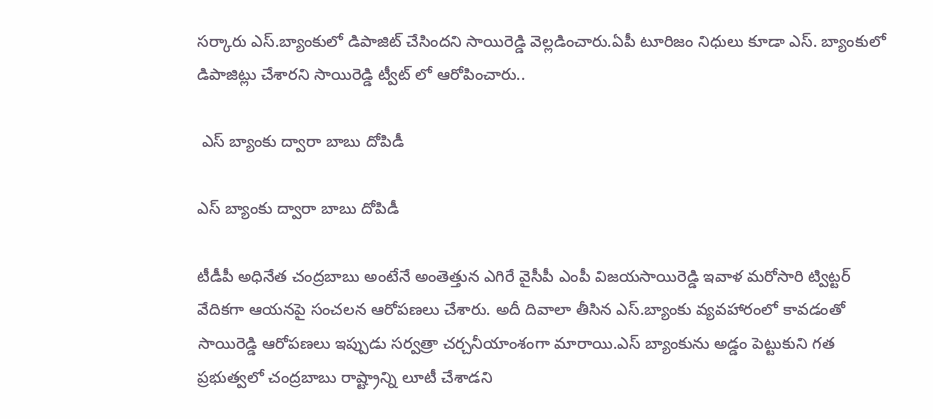సర్కారు ఎస్.బ్యాంకులో డిపాజిట్ చేసిందని సాయిరెడ్డి వెల్లడించారు.ఏపీ టూరిజం నిధులు కూడా ఎస్. బ్యాంకులో డిపాజిట్లు చేశారని సాయిరెడ్డి ట్వీట్ లో ఆరోపించారు..

 ఎస్ బ్యాంకు ద్వారా బాబు దోపిడీ

ఎస్ బ్యాంకు ద్వారా బాబు దోపిడీ

టీడీపీ అధినేత చంద్రబాబు అంటేనే అంతెత్తున ఎగిరే వైసీపీ ఎంపీ విజయసాయిరెడ్డి ఇవాళ మరోసారి ట్విట్టర్ వేదికగా ఆయనపై సంచలన ఆరోపణలు చేశారు. అదీ దివాలా తీసిన ఎస్.బ్యాంకు వ్యవహారంలో కావడంతో సాయిరెడ్డి ఆరోపణలు ఇప్పుడు సర్వత్రా చర్చనీయాంశంగా మారాయి.ఎస్ బ్యాంకును అడ్డం పెట్టుకుని గత ప్రభుత్వలో చంద్రబాబు రాష్ట్రాన్ని లూటీ చేశాడని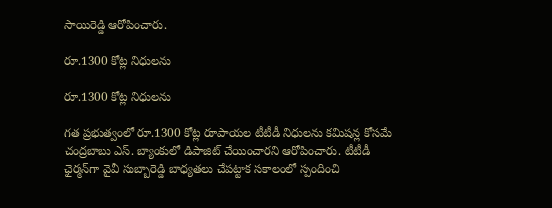సాయిరెడ్డి ఆరోపించారు.

రూ.1300 కోట్ల నిధులను

రూ.1300 కోట్ల నిధులను

గత ప్రభుత్వంలో రూ.1300 కోట్ల రూపాయల టీటీడీ నిధులను కమిషన్ల కోసమే చంద్రబాబు ఎస్. బ్యాంకులో డిపాజిట్ చేయించారని ఆరోపించారు. టీటీడీ ఛైర్మన్‌గా వైవీ సుబ్బారెడ్డి బాధ్యతలు చేపట్టాక సకాలంలో స్పందించి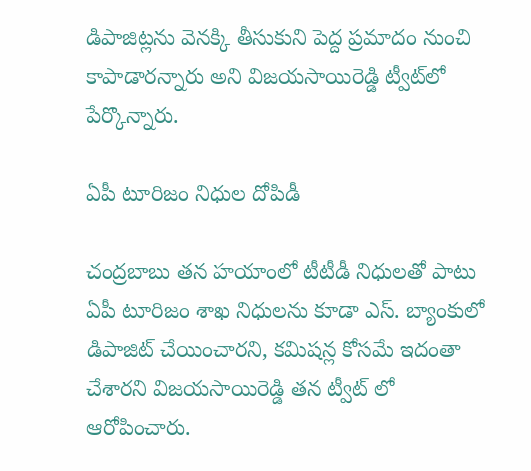డిపాజిట్లను వెనక్కి తీసుకుని పెద్ద ప్రమాదం నుంచి కాపాడారన్నారు అని విజయసాయిరెడ్డి ట్వీట్‌లో పేర్కొన్నారు.

ఏపీ టూరిజం నిధుల దోపిడీ

చంద్రబాబు తన హయాంలో టీటీడీ నిధులతో పాటు ఏపీ టూరిజం శాఖ నిధులను కూడా ఎస్. బ్యాంకులో డిపాజిట్ చేయించారని, కమిషన్ల కోసమే ఇదంతా చేశారని విజయసాయిరెడ్డి తన ట్వీట్ లో ఆరోపించారు.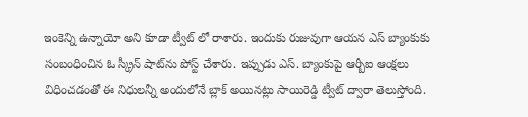ఇంకెన్ని ఉన్నాయో అని కూడా ట్వీట్ లో రాశారు. ఇందుకు రుజువుగా ఆయన ఎస్‌ బ్యాంకుకు సంబంధించిన ఓ స్క్రీన్‌ షాట్‌ను పోస్ట్ చేశారు. ఇప్పుడు ఎస్. బ్యాంకుపై ఆర్బీఐ ఆంక్షలు విధించడంతో ఈ నిధులన్నీ అందులోనే బ్లాక్ అయినట్లు సాయిరెడ్డి ట్వీట్ ద్వారా తెలుస్తోంది.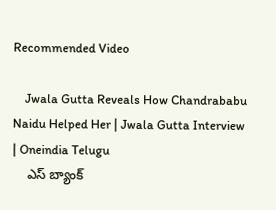Recommended Video

    Jwala Gutta Reveals How Chandrababu Naidu Helped Her | Jwala Gutta Interview | Oneindia Telugu
    ఎస్‌ బ్యాంక్‌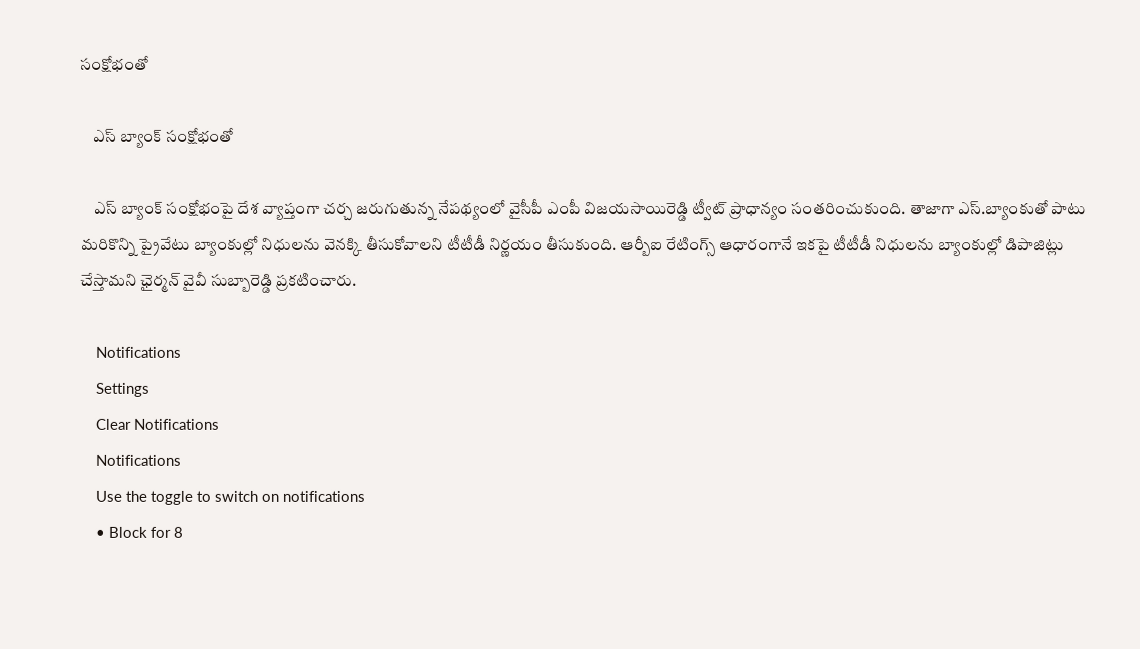సంక్షోభంతో

    ఎస్‌ బ్యాంక్‌ సంక్షోభంతో

    ఎస్‌ బ్యాంక్‌ సంక్షోభంపై దేశ వ్యాప్తంగా చర్చ జరుగుతున్న నేపథ్యంలో వైసీపీ ఎంపీ విజయసాయిరెడ్డి ట్వీట్ ప్రాధాన్యం సంతరించుకుంది. తాజాగా ఎస్.బ్యాంకుతో పాటు మరికొన్ని ప్రైవేటు బ్యాంకుల్లో నిధులను వెనక్కి తీసుకోవాలని టీటీడీ నిర్ణయం తీసుకుంది. ఆర్బీఐ రేటింగ్స్ ఆధారంగానే ఇకపై టీటీడీ నిధులను బ్యాంకుల్లో డిపాజిట్లు చేస్తామని ఛైర్మన్ వైవీ సుబ్బారెడ్డి ప్రకటించారు.

    Notifications
    Settings
    Clear Notifications
    Notifications
    Use the toggle to switch on notifications
    • Block for 8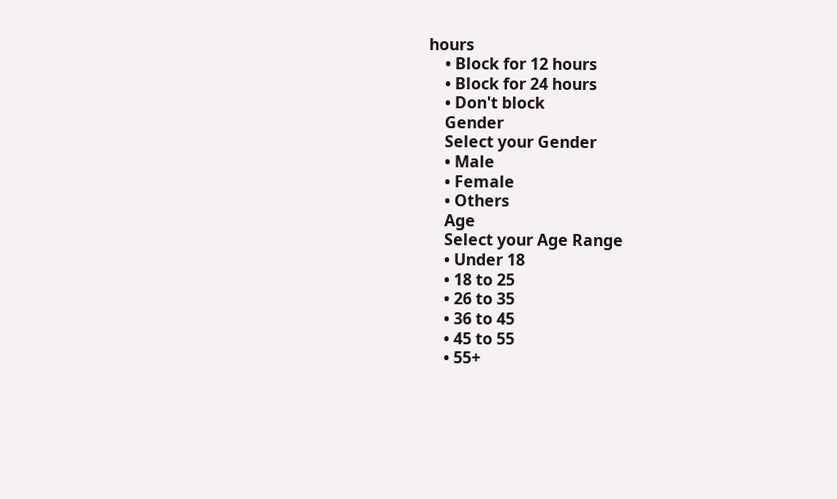hours
    • Block for 12 hours
    • Block for 24 hours
    • Don't block
    Gender
    Select your Gender
    • Male
    • Female
    • Others
    Age
    Select your Age Range
    • Under 18
    • 18 to 25
    • 26 to 35
    • 36 to 45
    • 45 to 55
    • 55+